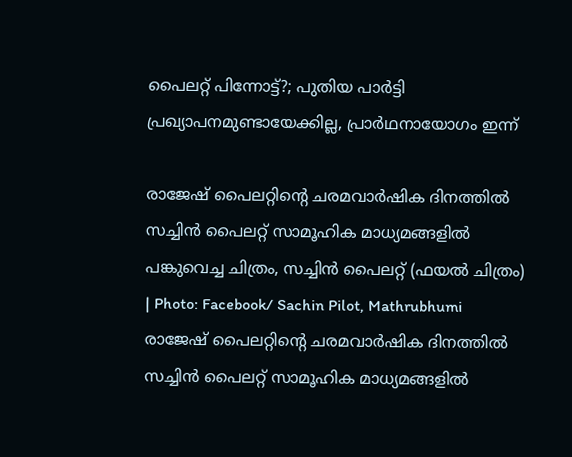പൈലറ്റ് പിന്നോട്ട്?; പുതിയ പാര്‍ട്ടി പ്രഖ്യാപനമുണ്ടായേക്കില്ല, പ്രാര്‍ഥനായോഗം ഇന്ന്‌

രാജേഷ് പൈലറ്റിന്റെ ചരമവാര്‍ഷിക ദിനത്തില്‍ സച്ചിന്‍ പൈലറ്റ് സാമൂഹിക മാധ്യമങ്ങളില്‍ പങ്കുവെച്ച ചിത്രം, സച്ചിന്‍ പൈലറ്റ് (ഫയല്‍ ചിത്രം) | Photo: Facebook/ Sachin Pilot, Mathrubhumi
രാജേഷ് പൈലറ്റിന്റെ ചരമവാര്‍ഷിക ദിനത്തില്‍ സച്ചിന്‍ പൈലറ്റ് സാമൂഹിക മാധ്യമങ്ങളില്‍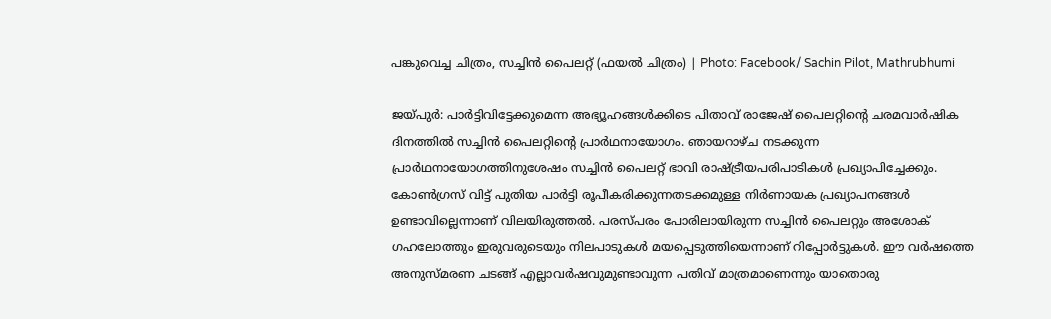പങ്കുവെച്ച ചിത്രം, സച്ചിന്‍ പൈലറ്റ് (ഫയല്‍ ചിത്രം) | Photo: Facebook/ Sachin Pilot, Mathrubhumi

ജയ്പുര്‍: പാര്‍ട്ടിവിട്ടേക്കുമെന്ന അഭ്യൂഹങ്ങള്‍ക്കിടെ പിതാവ് രാജേഷ് പൈലറ്റിന്റെ ചരമവാര്‍ഷിക ദിനത്തില്‍ സച്ചിന്‍ പൈലറ്റിന്റെ പ്രാര്‍ഥനായോഗം. ഞായറാഴ്ച നടക്കുന്ന പ്രാര്‍ഥനായോഗത്തിനുശേഷം സച്ചിന്‍ പൈലറ്റ് ഭാവി രാഷ്ട്രീയപരിപാടികള്‍ പ്രഖ്യാപിച്ചേക്കും. കോണ്‍ഗ്രസ് വിട്ട് പുതിയ പാര്‍ട്ടി രൂപീകരിക്കുന്നതടക്കമുള്ള നിര്‍ണായക പ്രഖ്യാപനങ്ങള്‍ ഉണ്ടാവില്ലെന്നാണ് വിലയിരുത്തല്‍. പരസ്പരം പോരിലായിരുന്ന സച്ചിന്‍ പൈലറ്റും അശോക് ഗഹലോത്തും ഇരുവരുടെയും നിലപാടുകള്‍ മയപ്പെടുത്തിയെന്നാണ് റിപ്പോര്‍ട്ടുകള്‍. ഈ വര്‍ഷത്തെ അനുസ്മരണ ചടങ്ങ്‌ എല്ലാവര്‍ഷവുമുണ്ടാവുന്ന പതിവ് മാത്രമാണെന്നും യാതൊരു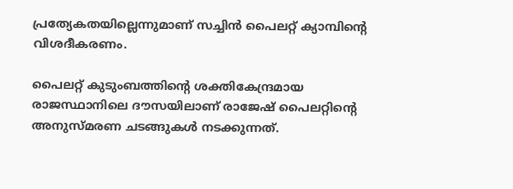പ്രത്യേകതയില്ലെന്നുമാണ് സച്ചിന്‍ പൈലറ്റ് ക്യാമ്പിന്റെ വിശദീകരണം.

പൈലറ്റ് കുടുംബത്തിന്റെ ശക്തികേന്ദ്രമായ രാജസ്ഥാനിലെ ദൗസയിലാണ് രാജേഷ് പൈലറ്റിന്റെ അനുസ്മരണ ചടങ്ങുകള്‍ നടക്കുന്നത്.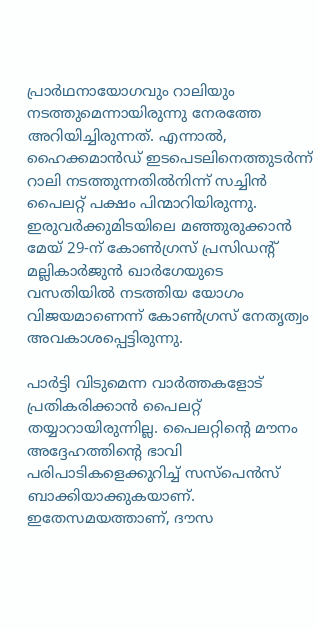പ്രാര്‍ഥനായോഗവും റാലിയും നടത്തുമെന്നായിരുന്നു നേരത്തേ അറിയിച്ചിരുന്നത്. എന്നാല്‍, ഹൈക്കമാന്‍ഡ് ഇടപെടലിനെത്തുടര്‍ന്ന് റാലി നടത്തുന്നതില്‍നിന്ന് സച്ചിന്‍ പൈലറ്റ് പക്ഷം പിന്മാറിയിരുന്നു. ഇരുവര്‍ക്കുമിടയിലെ മഞ്ഞുരുക്കാന്‍ മേയ് 29-ന് കോണ്‍ഗ്രസ് പ്രസിഡന്റ് മല്ലികാര്‍ജുന്‍ ഖാര്‍ഗേയുടെ വസതിയില്‍ നടത്തിയ യോഗം വിജയമാണെന്ന് കോണ്‍ഗ്രസ് നേതൃത്വം അവകാശപ്പെട്ടിരുന്നു.

പാര്‍ട്ടി വിടുമെന്ന വാര്‍ത്തകളോട് പ്രതികരിക്കാന്‍ പൈലറ്റ് തയ്യാറായിരുന്നില്ല. പൈലറ്റിന്റെ മൗനം അദ്ദേഹത്തിന്റെ ഭാവി പരിപാടികളെക്കുറിച്ച് സസ്‌പെന്‍സ് ബാക്കിയാക്കുകയാണ്. ഇതേസമയത്താണ്, ദൗസ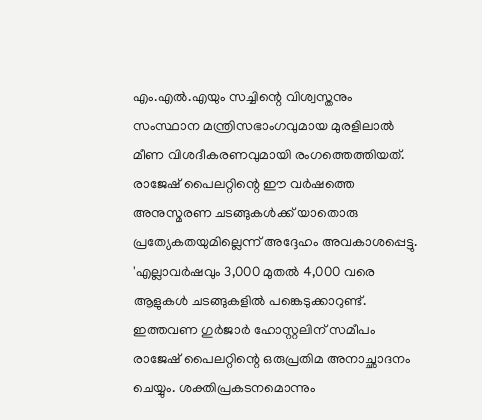എം.എല്‍.എയും സച്ചിന്റെ വിശ്വസ്തനും സംസ്ഥാന മന്ത്രിസഭാംഗവുമായ മുരളിലാല്‍ മീണ വിശദീകരണവുമായി രംഗത്തെത്തിയത്. രാജേഷ് പൈലറ്റിന്റെ ഈ വര്‍ഷത്തെ അനുസ്മരണ ചടങ്ങുകള്‍ക്ക് യാതൊരു പ്രത്യേകതയുമില്ലെന്ന് അദ്ദേഹം അവകാശപ്പെട്ടു. 'എല്ലാവര്‍ഷവും 3,000 മുതല്‍ 4,000 വരെ ആളുകള്‍ ചടങ്ങുകളില്‍ പങ്കെടുക്കാറുണ്ട്. ഇത്തവണ ഗുര്‍ജാര്‍ ഹോസ്റ്റലിന് സമീപം രാജേഷ് പൈലറ്റിന്റെ ഒരുപ്രതിമ അനാച്ഛാദനം ചെയ്യും. ശക്തിപ്രകടനമൊന്നും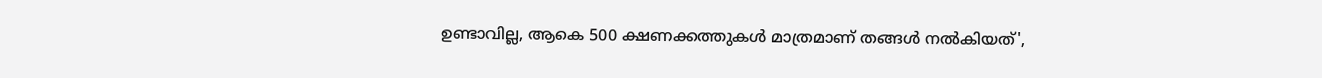ഉണ്ടാവില്ല, ആകെ 500 ക്ഷണക്കത്തുകള്‍ മാത്രമാണ് തങ്ങള്‍ നല്‍കിയത്',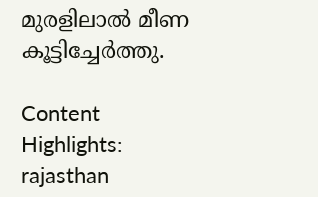മുരളിലാല്‍ മീണ കൂട്ടിച്ചേര്‍ത്തു.

Content Highlights: rajasthan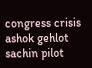congress crisis ashok gehlot sachin pilot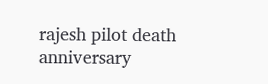rajesh pilot death anniversary